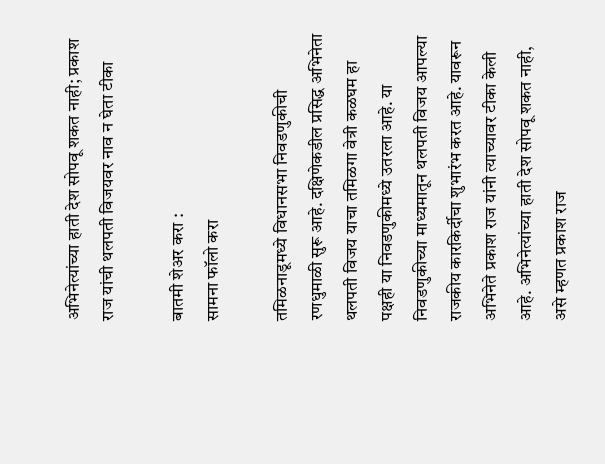अभिनेत्यांच्या हाती देश सोपवू शकत नाही; प्रकाश राज यांची थलपती विजयवर नाव न घेता टीका

बातमी शेअर करा :
सामना फॉलो करा

तमिळनाडूमध्ये विधानसभा निवडणुकीची रणधुमाळी सुरू आहे. दक्षिणेकडील प्रसिद्ध अभिनेता थलपती विजय याचा तमिळगा वेत्री कळघम हा पक्षही या निवडणुकीमध्ये उतरला आहे. या निवडणुकीच्या माध्यमातून थलपती विजय आपल्या राजकीय कारकि‍र्दीचा शुभारंभ करत आहे. यावरून अभिनेते प्रकाश राज यांनी त्याच्यावर टीका केली आहे. अभिनेत्यांच्या हाती देश सोपवू शकत नाही, असे म्हणत प्रकाश राज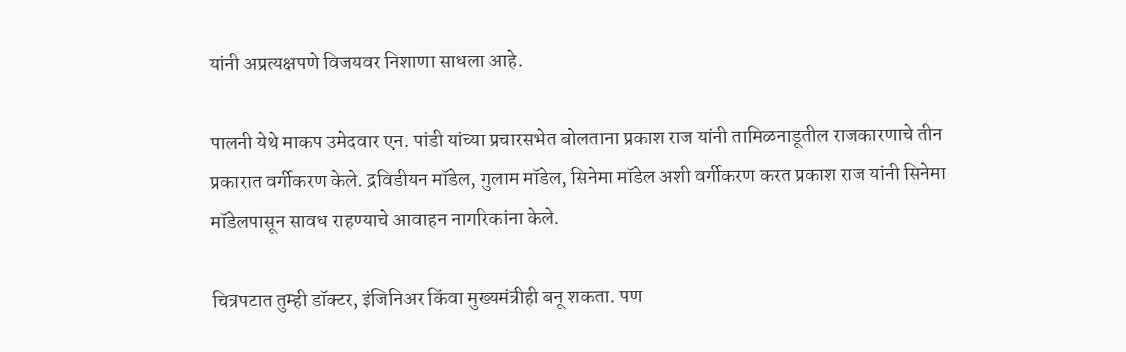यांनी अप्रत्यक्षपणे विजयवर निशाणा साधला आहे.

पालनी येथे माकप उमेदवार एन. पांडी यांच्या प्रचारसभेत बोलताना प्रकाश राज यांनी तामिळनाडूतील राजकारणाचे तीन प्रकारात वर्गीकरण केले. द्रविडीयन मॉडेल, गुलाम मॉडेल, सिनेमा मॉडेल अशी वर्गीकरण करत प्रकाश राज यांनी सिनेमा मॉडेलपासून सावध राहण्याचे आवाहन नागरिकांना केले.

चित्रपटात तुम्ही डॉक्टर, इंजिनिअर किंवा मुख्यमंत्रीही बनू शकता. पण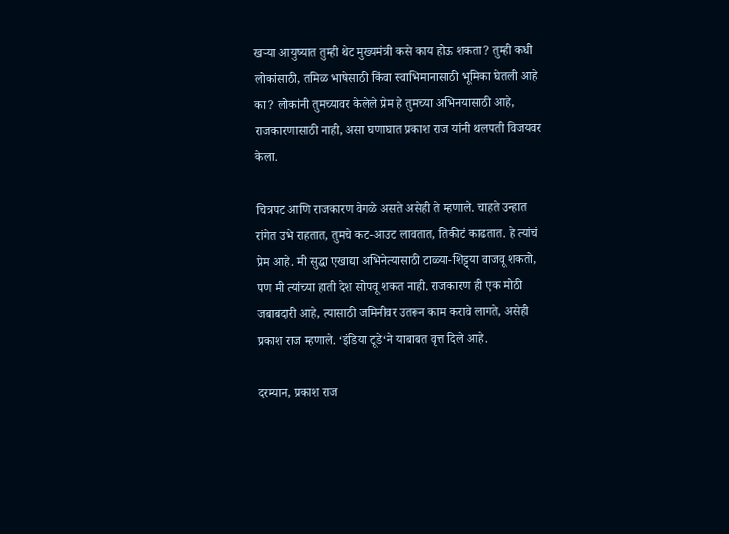खऱ्या आयुष्यात तुम्ही थेट मुख्यमंत्री कसे काय होऊ शकता? तुम्ही कधी लोकांसाठी, तमिळ भाषेसाठी किंवा स्वाभिमानासाठी भूमिका घेतली आहे का? लोकांनी तुमच्यावर केलेले प्रेम हे तुमच्या अभिनयासाठी आहे, राजकारणासाठी नाही, असा घणाघात प्रकाश राज यांनी थलपती विजयवर केला.

चित्रपट आणि राजकारण वेगळे असते असेही ते म्हणाले. चाहते उन्हात रांगेत उभे राहतात, तुमचे कट-आउट लावतात, तिकीटं काढतात. हे त्यांचं प्रेम आहे. मी सुद्धा एखाद्या अभिनेत्यासाठी टाळ्या-शिट्ट्या वाजवू शकतो, पण मी त्यांच्या हाती देश सोपवू शकत नाही. राजकारण ही एक मोठी जबाबदारी आहे, त्यासाठी जमिनीवर उतरून काम करावे लागते, असेही प्रकाश राज म्हणाले. ‘इंडिया टूडे‘ने याबाबत वृत्त दिले आहे.

दरम्यान, प्रकाश राज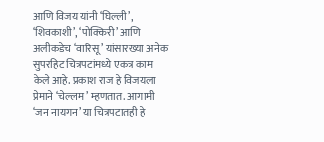आणि विजय यांनी ‘घिल्ली’, ‘शिवकाशी’, ‘पोक्किरी’ आणि अलीकडेच ‘वारिसू’ यांसारख्या अनेक सुपरहिट चित्रपटांमध्ये एकत्र काम केले आहे. प्रकाश राज हे विजयला प्रेमाने ‘चेल्लम’ म्हणतात. आगामी ‘जन नायगन’ या चित्रपटातही हे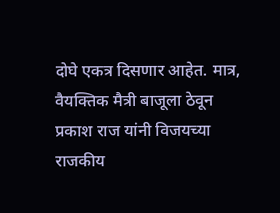दोघे एकत्र दिसणार आहेत. मात्र, वैयक्तिक मैत्री बाजूला ठेवून प्रकाश राज यांनी विजयच्या राजकीय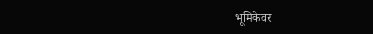भूमिकेवर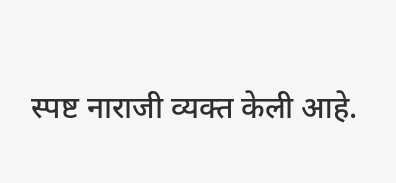स्पष्ट नाराजी व्यक्त केली आहे.